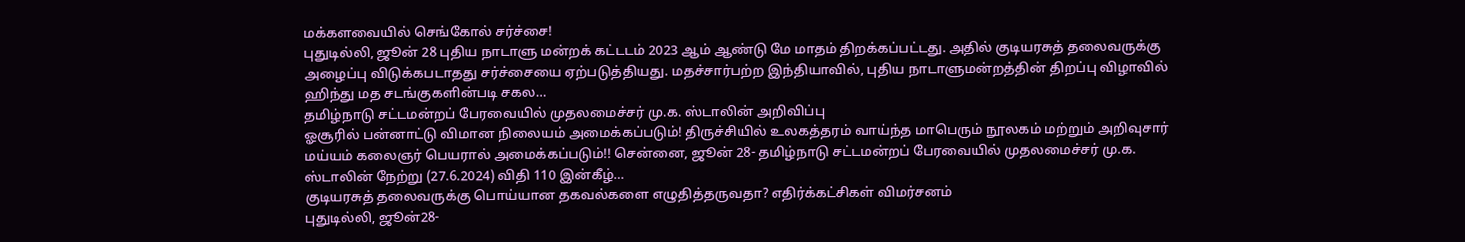மக்களவையில் செங்கோல் சர்ச்சை!
புதுடில்லி, ஜூன் 28 புதிய நாடாளு மன்றக் கட்டடம் 2023 ஆம் ஆண்டு மே மாதம் திறக்கப்பட்டது. அதில் குடியரசுத் தலைவருக்கு அழைப்பு விடுக்கபடாதது சர்ச்சையை ஏற்படுத்தியது. மதச்சார்பற்ற இந்தியாவில், புதிய நாடாளுமன்றத்தின் திறப்பு விழாவில் ஹிந்து மத சடங்குகளின்படி சகல…
தமிழ்நாடு சட்டமன்றப் பேரவையில் முதலமைச்சர் மு.க. ஸ்டாலின் அறிவிப்பு
ஓசூரில் பன்னாட்டு விமான நிலையம் அமைக்கப்படும்! திருச்சியில் உலகத்தரம் வாய்ந்த மாபெரும் நூலகம் மற்றும் அறிவுசார் மய்யம் கலைஞர் பெயரால் அமைக்கப்படும்!! சென்னை, ஜூன் 28- தமிழ்நாடு சட்டமன்றப் பேரவையில் முதலமைச்சர் மு.க. ஸ்டாலின் நேற்று (27.6.2024) விதி 110 இன்கீழ்…
குடியரசுத் தலைவருக்கு பொய்யான தகவல்களை எழுதித்தருவதா? எதிர்க்கட்சிகள் விமர்சனம்
புதுடில்லி, ஜூன்28-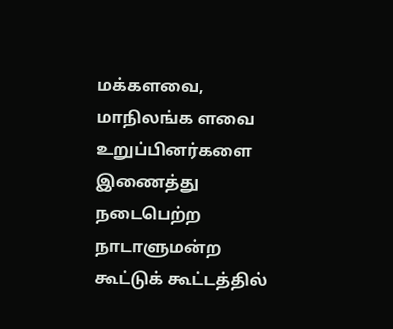மக்களவை, மாநிலங்க ளவை உறுப்பினர்களை இணைத்து நடைபெற்ற நாடாளுமன்ற கூட்டுக் கூட்டத்தில்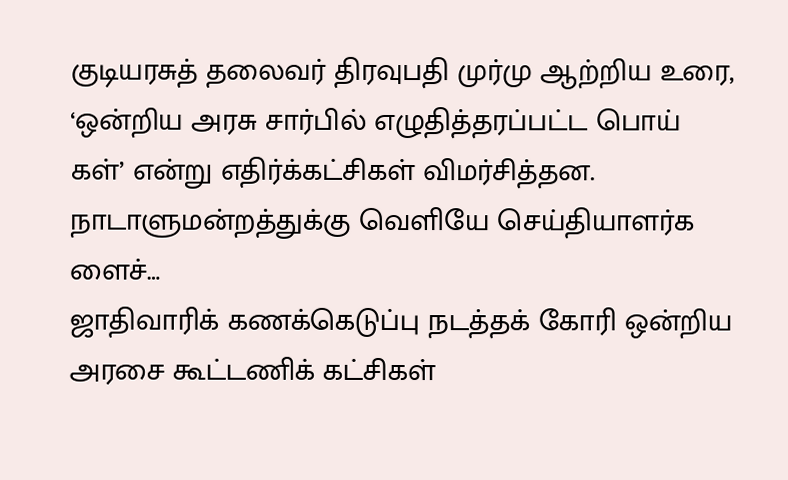குடியரசுத் தலைவர் திரவுபதி முர்மு ஆற்றிய உரை, ‘ஒன்றிய அரசு சார்பில் எழுதித்தரப்பட்ட பொய் கள்’ என்று எதிர்க்கட்சிகள் விமர்சித்தன. நாடாளுமன்றத்துக்கு வெளியே செய்தியாளர்க ளைச்…
ஜாதிவாரிக் கணக்கெடுப்பு நடத்தக் கோரி ஒன்றிய அரசை கூட்டணிக் கட்சிகள்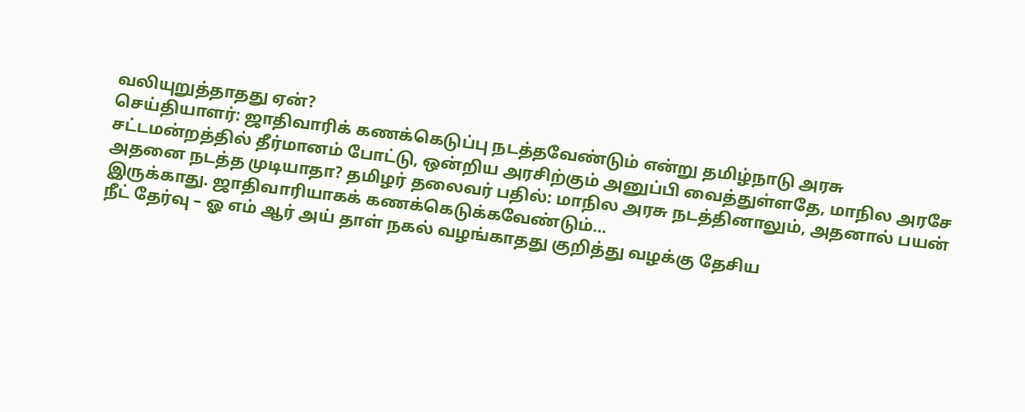வலியுறுத்தாதது ஏன்?
செய்தியாளர்: ஜாதிவாரிக் கணக்கெடுப்பு நடத்தவேண்டும் என்று தமிழ்நாடு அரசு சட்டமன்றத்தில் தீர்மானம் போட்டு, ஒன்றிய அரசிற்கும் அனுப்பி வைத்துள்ளதே, மாநில அரசே அதனை நடத்த முடியாதா? தமிழர் தலைவர் பதில்: மாநில அரசு நடத்தினாலும், அதனால் பயன் இருக்காது. ஜாதிவாரியாகக் கணக்கெடுக்கவேண்டும்…
நீட் தேர்வு – ஓ எம் ஆர் அய் தாள் நகல் வழங்காதது குறித்து வழக்கு தேசிய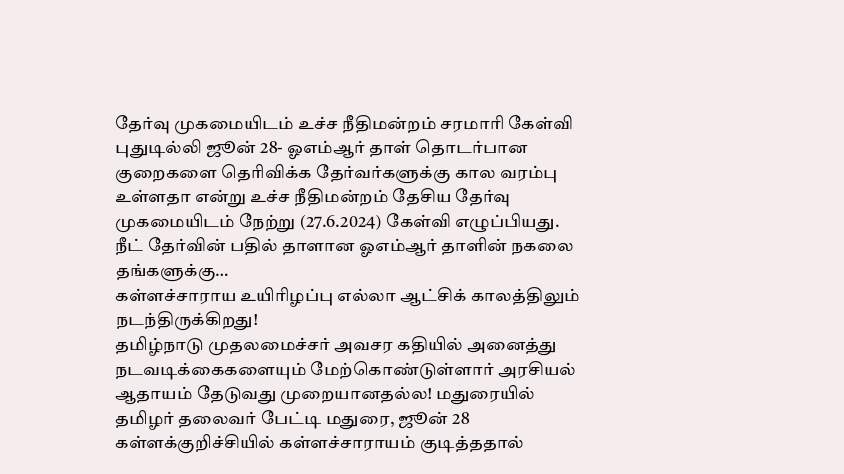தேர்வு முகமையிடம் உச்ச நீதிமன்றம் சரமாரி கேள்வி
புதுடில்லி ஜூன் 28- ஓஎம்ஆர் தாள் தொடர்பான குறைகளை தெரிவிக்க தேர்வர்களுக்கு கால வரம்பு உள்ளதா என்று உச்ச நீதிமன்றம் தேசிய தேர்வு முகமையிடம் நேற்று (27.6.2024) கேள்வி எழுப்பியது. நீட் தேர்வின் பதில் தாளான ஓஎம்ஆர் தாளின் நகலை தங்களுக்கு…
கள்ளச்சாராய உயிரிழப்பு எல்லா ஆட்சிக் காலத்திலும் நடந்திருக்கிறது!
தமிழ்நாடு முதலமைச்சர் அவசர கதியில் அனைத்து நடவடிக்கைகளையும் மேற்கொண்டுள்ளார் அரசியல் ஆதாயம் தேடுவது முறையானதல்ல! மதுரையில் தமிழர் தலைவர் பேட்டி மதுரை, ஜூன் 28 கள்ளக்குறிச்சியில் கள்ளச்சாராயம் குடித்ததால்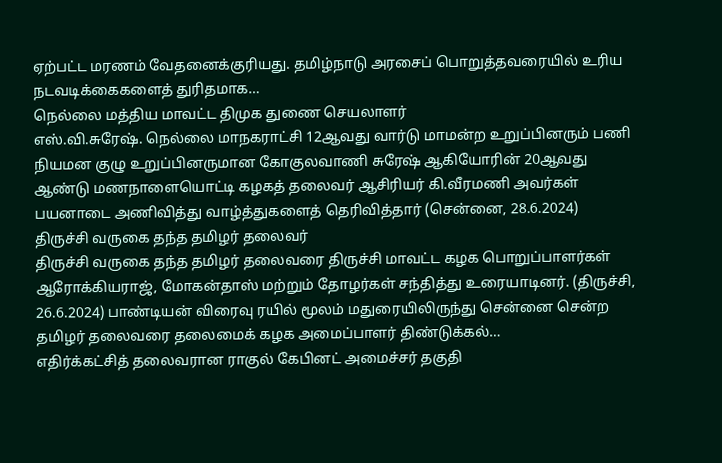ஏற்பட்ட மரணம் வேதனைக்குரியது. தமிழ்நாடு அரசைப் பொறுத்தவரையில் உரிய நடவடிக்கைகளைத் துரிதமாக…
நெல்லை மத்திய மாவட்ட திமுக துணை செயலாளர்
எஸ்.வி.சுரேஷ். நெல்லை மாநகராட்சி 12ஆவது வார்டு மாமன்ற உறுப்பினரும் பணி நியமன குழு உறுப்பினருமான கோகுலவாணி சுரேஷ் ஆகியோரின் 20ஆவது ஆண்டு மணநாளையொட்டி கழகத் தலைவர் ஆசிரியர் கி.வீரமணி அவர்கள் பயனாடை அணிவித்து வாழ்த்துகளைத் தெரிவித்தார் (சென்னை, 28.6.2024)
திருச்சி வருகை தந்த தமிழர் தலைவர்
திருச்சி வருகை தந்த தமிழர் தலைவரை திருச்சி மாவட்ட கழக பொறுப்பாளர்கள் ஆரோக்கியராஜ், மோகன்தாஸ் மற்றும் தோழர்கள் சந்தித்து உரையாடினர். (திருச்சி, 26.6.2024) பாண்டியன் விரைவு ரயில் மூலம் மதுரையிலிருந்து சென்னை சென்ற தமிழர் தலைவரை தலைமைக் கழக அமைப்பாளர் திண்டுக்கல்…
எதிர்க்கட்சித் தலைவரான ராகுல் கேபினட் அமைச்சர் தகுதி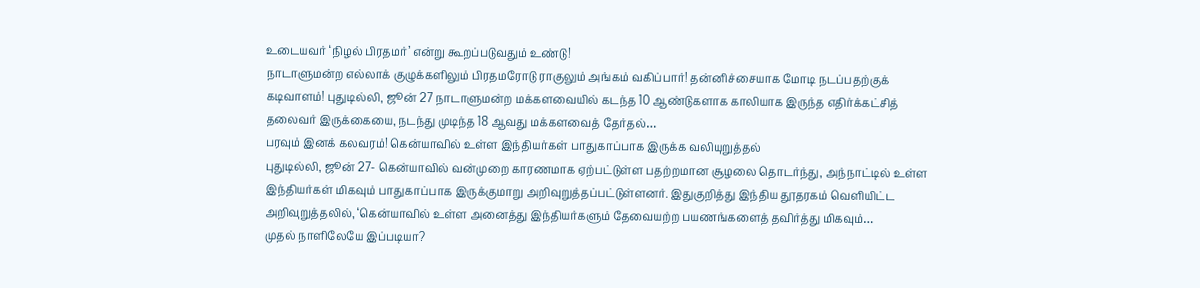உடையவர் ‘நிழல் பிரதமர்’ என்று கூறப்படுவதும் உண்டு!
நாடாளுமன்ற எல்லாக் குழுக்களிலும் பிரதமரோடு ராகுலும் அங்கம் வகிப்பார்! தன்னிச்சையாக மோடி நடப்பதற்குக் கடிவாளம்! புதுடில்லி, ஜூன் 27 நாடாளுமன்ற மக்களவையில் கடந்த 10 ஆண்டுகளாக காலியாக இருந்த எதிர்க்கட்சித் தலைவர் இருக்கையை, நடந்து முடிந்த 18 ஆவது மக்களவைத் தேர்தல்…
பரவும் இனக் கலவரம்! கென்யாவில் உள்ள இந்தியர்கள் பாதுகாப்பாக இருக்க வலியுறுத்தல்
புதுடில்லி, ஜூன் 27- கென்யாவில் வன்முறை காரணமாக ஏற்பட்டுள்ள பதற்றமான சூழலை தொடர்ந்து, அந்நாட்டில் உள்ள இந்தியர்கள் மிகவும் பாதுகாப்பாக இருக்குமாறு அறிவுறுத்தப்பட்டுள்ளனர். இதுகுறித்து இந்திய தூதரகம் வெளியிட்ட அறிவுறுத்தலில், ‘கென்யாவில் உள்ள அனைத்து இந்தியர்களும் தேவையற்ற பயணங்களைத் தவிர்த்து மிகவும்…
முதல் நாளிலேயே இப்படியா?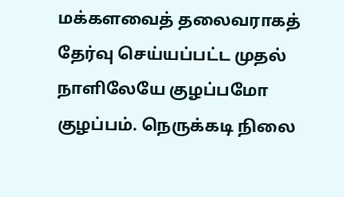மக்களவைத் தலைவராகத் தேர்வு செய்யப்பட்ட முதல் நாளிலேயே குழப்பமோ குழப்பம். நெருக்கடி நிலை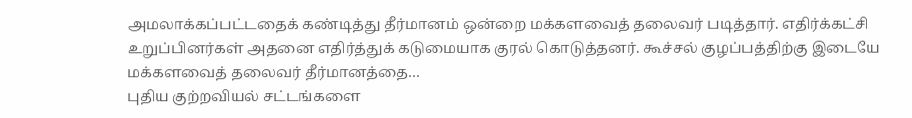அமலாக்கப்பட்டதைக் கண்டித்து தீர்மானம் ஒன்றை மக்களவைத் தலைவர் படித்தார். எதிர்க்கட்சி உறுப்பினர்கள் அதனை எதிர்த்துக் கடுமையாக குரல் கொடுத்தனர். கூச்சல் குழப்பத்திற்கு இடையே மக்களவைத் தலைவர் தீர்மானத்தை…
புதிய குற்றவியல் சட்டங்களை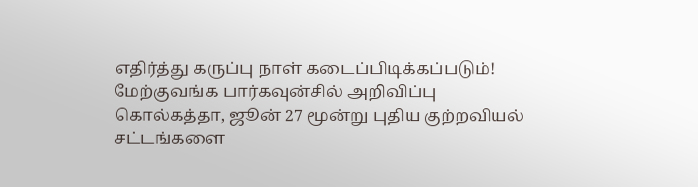எதிர்த்து கருப்பு நாள் கடைப்பிடிக்கப்படும்!
மேற்குவங்க பார்கவுன்சில் அறிவிப்பு கொல்கத்தா, ஜூன் 27 மூன்று புதிய குற்றவியல் சட்டங்களை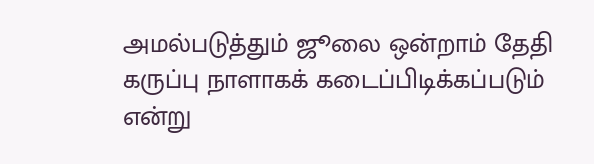அமல்படுத்தும் ஜூலை ஒன்றாம் தேதி கருப்பு நாளாகக் கடைப்பிடிக்கப்படும் என்று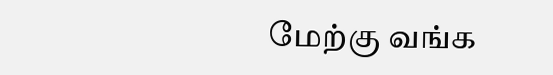மேற்கு வங்க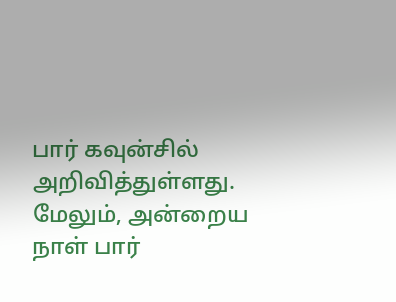பார் கவுன்சில் அறிவித்துள்ளது. மேலும், அன்றைய நாள் பார்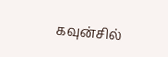கவுன்சில்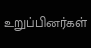உறுப்பினர்கள்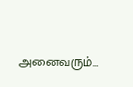அனைவரும்…